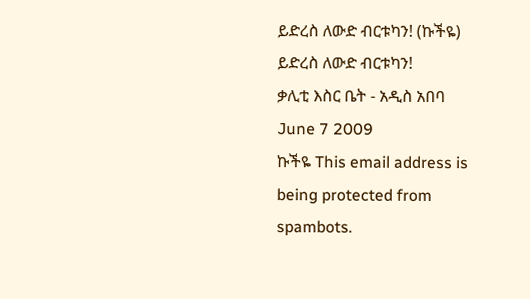ይድረስ ለውድ ብርቱካን! (ኩችዬ)
ይድረስ ለውድ ብርቱካን!
ቃሊቲ እስር ቤት - አዲስ አበባ
June 7 2009
ኩችዬ This email address is being protected from spambots.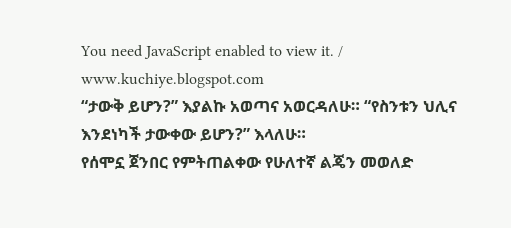You need JavaScript enabled to view it. / www.kuchiye.blogspot.com
“ታውቅ ይሆን?” እያልኩ አወጣና አወርዳለሁ። “የስንቱን ህሊና እንደነካች ታውቀው ይሆን?” እላለሁ።
የሰሞኗ ጀንበር የምትጠልቀው የሁለተኛ ልጄን መወለድ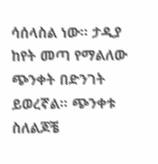ሳሰላስል ነው። ታዲያ ከየት መጣ የማልለው ጭንቀት በድንገት ይወረኛል። ጭንቀቱ ስለልጆቼ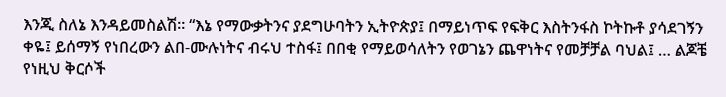እንጂ ስለኔ እንዳይመስልሽ። “እኔ የማውቃትንና ያደግሁባትን ኢትዮጵያ፤ በማይነጥፍ የፍቅር እስትንፋስ ኮትኩቶ ያሳደገኝን ቀዬ፤ ይሰማኝ የነበረውን ልበ-ሙሉነትና ብሩህ ተስፋ፤ በበቂ የማይወሳለትን የወገኔን ጨዋነትና የመቻቻል ባህል፤ … ልጆቼ የነዚህ ቅርሶች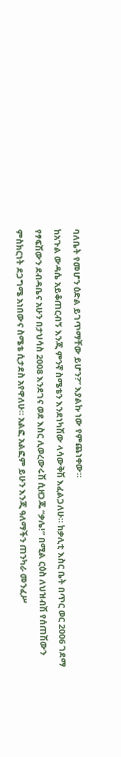ባለቤት የመሆን ዕድል ይገጥማቸው ይሆን?” እያልኩ ነው የምጨነቀው።
ከአጉል ውዳሴ አይቆጠርብኝ እንጂ ምንኛ ስሜቴን እንደነካሽው ላሳውቅሽ እፈልጋለሁ። ከቃሊቲ እስር ቤት በጥር ወር 2006 ገደማ የፃፍሽውን ደብዳቤና አሁን በታህሳስ 2008 እንደገና ወደ እስር ሊወረውሩሽ ሲዘጋጁ “ቃሌ!” በሚል ርዕስ ለህዝብሽ የሰጠሽውን ምስክርነት ደጋግሜ አነበውና ስሜቴ ሲታደስ አየዋለሁ። አልፎ አልፎም ይሁን እንጂ ዓለማችን ጠንካራ መንፈሥ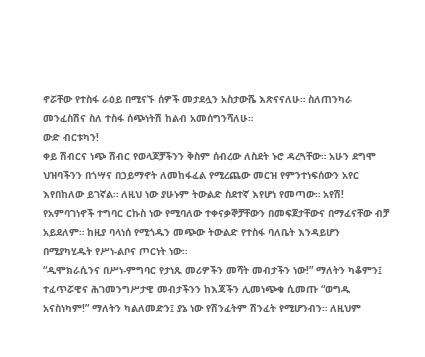ኖሯቸው የተስፋ ራዕይ በሚናኙ ሰዎች መታደሏን አስታውሼ እጽናናለሁ። ስለጠንካራ መንፈስሽና ስለ ተስፋ ሰጭነትሽ ከልብ አመሰግንሻለሁ።
ውድ ብርቱካን!
ቀይ ሽብርና ነጭ ሽብር የወላጆቻችንን ቅስም ሰብረው ለስደት ኑሮ ዳረጓቸው። አሁን ደግሞ ህዝባችንን በጎሣና በኃይማኖት ለመከፋፈል የሚረጨው መርዝ የምንተነፍሰውን አየር እየበከለው ይገኛል። ለዚህ ነው ያሁኑም ትውልድ ስደተኛ እየሆነ የመጣው። አየሽ! የአምባገነኖች ተግባር ርኩስ ነው የሚባለው ተቀናቃኞቻቸውን በመፍጀታቸውና በማፈናቸው ብቻ አይደለም። ከዚያ ባላነሰ የሚጎዱን መጭው ትውልድ የተስፋ ባለቤት እንዳይሆን በሚያካሂዱት የሥነ-ልቦና ጦርነት ነው።
“ዲሞክራሲንና በሥነ-ምግባር የታነጹ መሪዎችን መሻት መብታችን ነው!” ማለትን ካቆምን፤ ተፈጥሯዊና ሕገመንግሥታዊ መብታችንን ከእጃችን ሊመነጭቁ ሲመጡ “ወግዱ አናስነካም!” ማለትን ካልለመድን፤ ያኔ ነው የሽንፈትም ሽንፈት የሚሆንብን። ለዚህም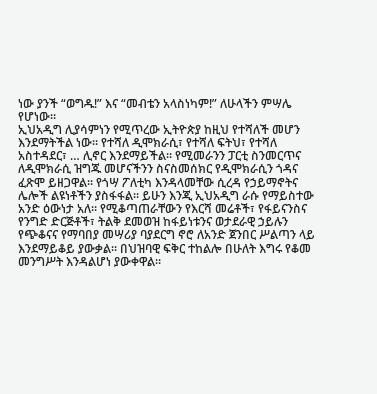ነው ያንች “ወግዱ!” እና “መብቴን አላስነካም!” ለሁላችን ምሣሌ የሆነው።
ኢህአዲግ ሊያሳምነን የሚጥረው ኢትዮጵያ ከዚህ የተሻለች መሆን እንደማትችል ነው። የተሻለ ዲሞክራሲ፣ የተሻለ ፍትህ፣ የተሻለ አስተዳደር፣ … ሊኖር እንደማይችል። የሚመራንን ፓርቲ ስንመርጥና ለዲሞክራሲ ዝግጁ መሆናችንን ስናስመሰክር የዲሞክራሲን ጎዳና ፈጽሞ ይዘጋዋል። የጎሣ ፖለቲካ እንዳላመቸው ሲረዳ የኃይማኖትና ሌሎች ልዩነቶችን ያስፋፋል። ይሁን እንጂ ኢህአዲግ ራሱ የማይስተው አንድ ዕውነታ አለ። የሚቆጣጠራቸውን የእርሻ መሬቶች፣ የፋይናንስና የንግድ ድርጅቶች፣ ትልቅ ደመወዝ ከፋይነቱንና ወታደራዊ ኃይሉን የጭቆናና የማባበያ መሣሪያ ባያደርግ ኖሮ ለአንድ ጀንበር ሥልጣን ላይ እንደማይቆይ ያውቃል። በህዝባዊ ፍቅር ተከልሎ በሁለት እግሩ የቆመ መንግሥት እንዳልሆነ ያውቀዋል።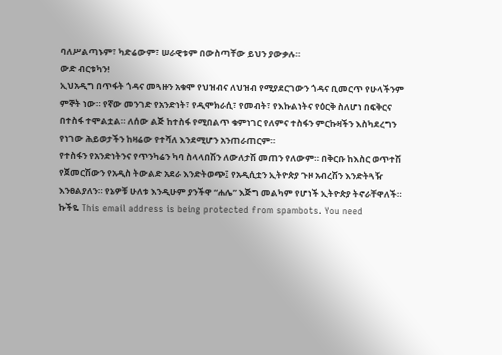ባለሥልጣኑም፣ ካድሬውም፣ ሠራዊቱም በውስጣቸው ይህን ያውቃሉ።
ውድ ብርቱካን!
ኢህአዲግ በጥፋት ጎዳና መጓዙን አቁሞ የህዝብና ለህዝብ የሚያደርገውን ጎዳና ቢመርጥ የሁላችንም ምኞት ነው። የኛው መንገድ የአንድነት፣ የዲሞክራሲ፣ የመብት፣ የእኩልነትና የዕርቅ ስለሆነ በፍቅርና በተስፋ ተሞልቷል። ለሰው ልጅ ከተስፋ የሚበልጥ ቁምነገር የለምና ተስፋን ምርኩዛችን እስካደረግን የነገው ሕይወታችን ከዛሬው የተሻለ እንደሚሆን አንጠራጠርም።
የተስፋን የአንድነትንና የጥንካሬን ካባ ስላላበሽን ለውለታሽ መጠን የለውም። በቅርቡ ከእስር ወጥተሽ የጀመርሽውን የአዲስ ትውልድ አደራ እንድትወጭ፤ የአዲሲቷን ኢትዮጵያ ጉዞ አብረሽን እንድትጓዥ እንፀልያለን። የኔዎቹ ሁለቱ እንዲሁም ያንችዋ “ሐሌ” እጅግ መልካም የሆነች ኢትዮጵያ ትኖራቸዋለች።
ኩችዬ This email address is being protected from spambots. You need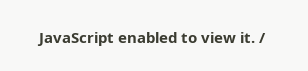JavaScript enabled to view it. /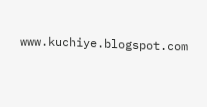www.kuchiye.blogspot.com